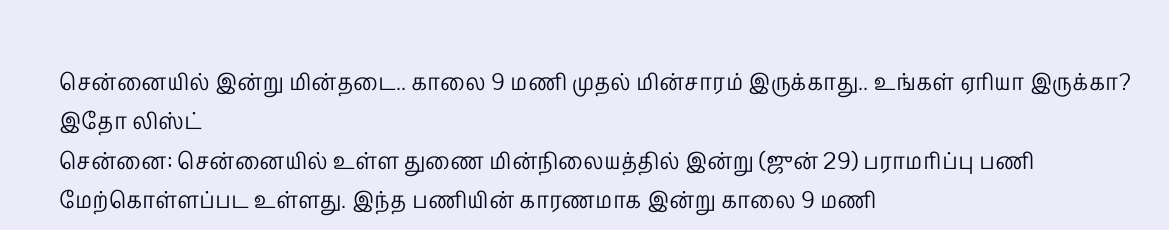சென்னையில் இன்று மின்தடை.. காலை 9 மணி முதல் மின்சாரம் இருக்காது.. உங்கள் ஏரியா இருக்கா? இதோ லிஸ்ட்
சென்னை: சென்னையில் உள்ள துணை மின்நிலையத்தில் இன்று (ஜுன் 29) பராமரிப்பு பணி மேற்கொள்ளப்பட உள்ளது. இந்த பணியின் காரணமாக இன்று காலை 9 மணி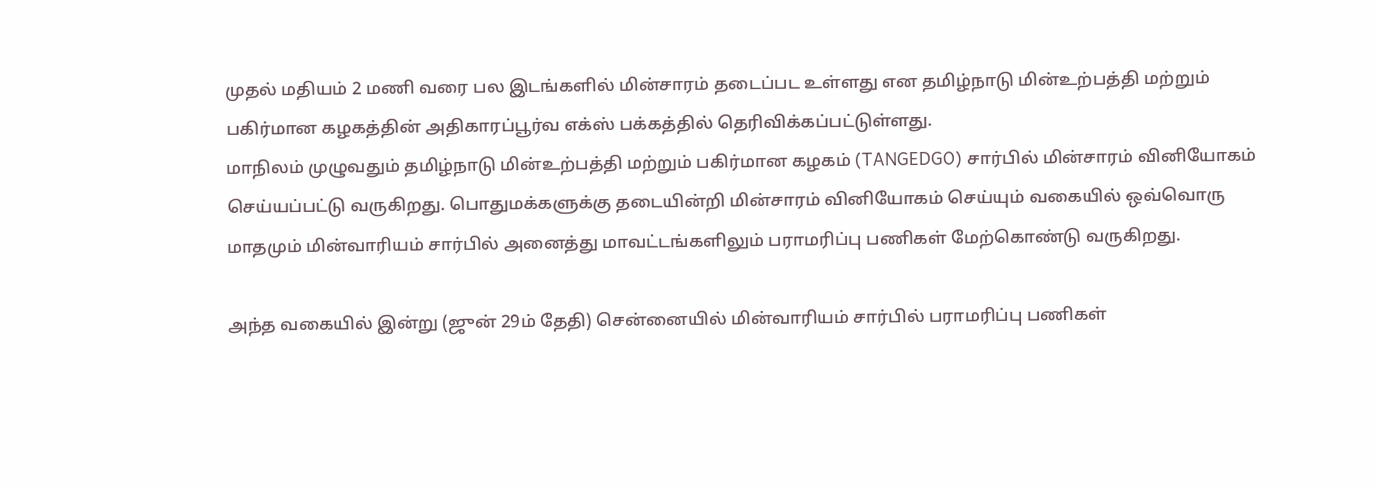முதல் மதியம் 2 மணி வரை பல இடங்களில் மின்சாரம் தடைப்பட உள்ளது என தமிழ்நாடு மின்உற்பத்தி மற்றும் பகிர்மான கழகத்தின் அதிகாரப்பூர்வ எக்ஸ் பக்கத்தில் தெரிவிக்கப்பட்டுள்ளது.
மாநிலம் முழுவதும் தமிழ்நாடு மின்உற்பத்தி மற்றும் பகிர்மான கழகம் (TANGEDGO) சார்பில் மின்சாரம் வினியோகம் செய்யப்பட்டு வருகிறது. பொதுமக்களுக்கு தடையின்றி மின்சாரம் வினியோகம் செய்யும் வகையில் ஒவ்வொரு மாதமும் மின்வாரியம் சார்பில் அனைத்து மாவட்டங்களிலும் பராமரிப்பு பணிகள் மேற்கொண்டு வருகிறது.

அந்த வகையில் இன்று (ஜுன் 29ம் தேதி) சென்னையில் மின்வாரியம் சார்பில் பராமரிப்பு பணிகள்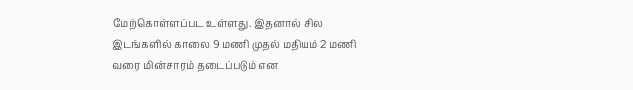மேற்கொள்ளப்பட உள்ளது. இதனால் சில இடங்களில் காலை 9 மணி முதல் மதியம் 2 மணி வரை மின்சாரம் தடைப்படும் என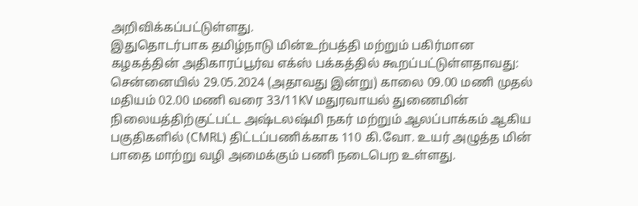அறிவிக்கப்பட்டுள்ளது.
இதுதொடர்பாக தமிழ்நாடு மின்உற்பத்தி மற்றும் பகிர்மான கழகத்தின் அதிகாரப்பூர்வ எக்ஸ் பக்கத்தில் கூறப்பட்டுள்ளதாவது: சென்னையில் 29.05.2024 (அதாவது இன்று) காலை 09.00 மணி முதல் மதியம் 02.00 மணி வரை 33/11KV மதுரவாயல் துணைமின் நிலையத்திற்குட்பட்ட அஷ்டலஷ்மி நகர் மற்றும் ஆலப்பாக்கம் ஆகிய பகுதிகளில் (CMRL) திட்டப்பணிக்காக 110 கி.வோ. உயர் அழுத்த மின் பாதை மாற்று வழி அமைக்கும் பணி நடைபெற உள்ளது.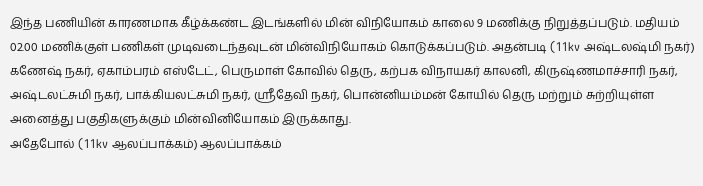இந்த பணியின் காரணமாக கீழ்க்கண்ட இடங்களில் மின் விநியோகம் காலை 9 மணிக்கு நிறுத்தப்படும். மதியம் 02.00 மணிக்குள் பணிகள் முடிவடைந்தவுடன் மின்விநியோகம் கொடுக்கப்படும். அதன்படி (11kv அஷ்டலஷ்மி நகர்) கணேஷ் நகர், ஏகாம்பரம் எஸ்டேட், பெருமாள் கோவில் தெரு, கற்பக விநாயகர் காலனி, கிருஷ்ணமாச்சாரி நகர், அஷ்டலட்சுமி நகர், பாக்கியலட்சுமி நகர், ஸ்ரீதேவி நகர், பொன்னியம்மன் கோயில் தெரு மற்றும் சுற்றியுள்ள அனைத்து பகுதிகளுக்கும் மின்வினியோகம் இருக்காது.
அதேபோல் (11kv ஆலப்பாக்கம்) ஆலப்பாக்கம்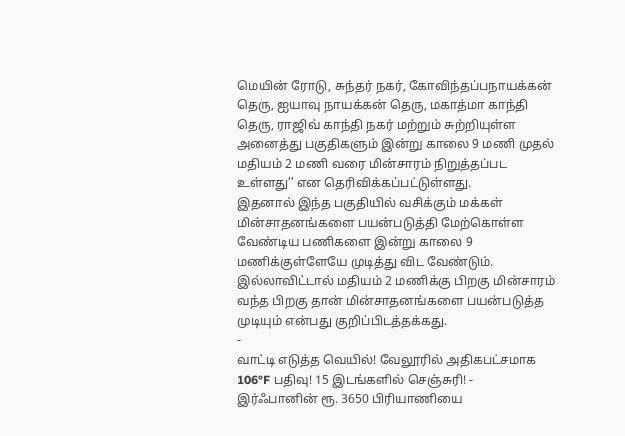மெயின் ரோடு, சுந்தர் நகர், கோவிந்தப்பநாயக்கன் தெரு, ஐயாவு நாயக்கன் தெரு, மகாத்மா காந்தி தெரு, ராஜிவ் காந்தி நகர் மற்றும் சுற்றியுள்ள அனைத்து பகுதிகளும் இன்று காலை 9 மணி முதல் மதியம் 2 மணி வரை மின்சாரம் நிறுத்தப்பட உள்ளது’’ என தெரிவிக்கப்பட்டுள்ளது.
இதனால் இந்த பகுதியில் வசிக்கும் மக்கள் மின்சாதனங்களை பயன்படுத்தி மேற்கொள்ள வேண்டிய பணிகளை இன்று காலை 9 மணிக்குள்ளேயே முடித்து விட வேண்டும். இல்லாவிட்டால் மதியம் 2 மணிக்கு பிறகு மின்சாரம் வந்த பிறகு தான் மின்சாதனங்களை பயன்படுத்த முடியும் என்பது குறிப்பிடத்தக்கது.
-
வாட்டி எடுத்த வெயில்! வேலூரில் அதிகபட்சமாக 106°F பதிவு! 15 இடங்களில் செஞ்சுரி! -
இர்ஃபானின் ரூ. 3650 பிரியாணியை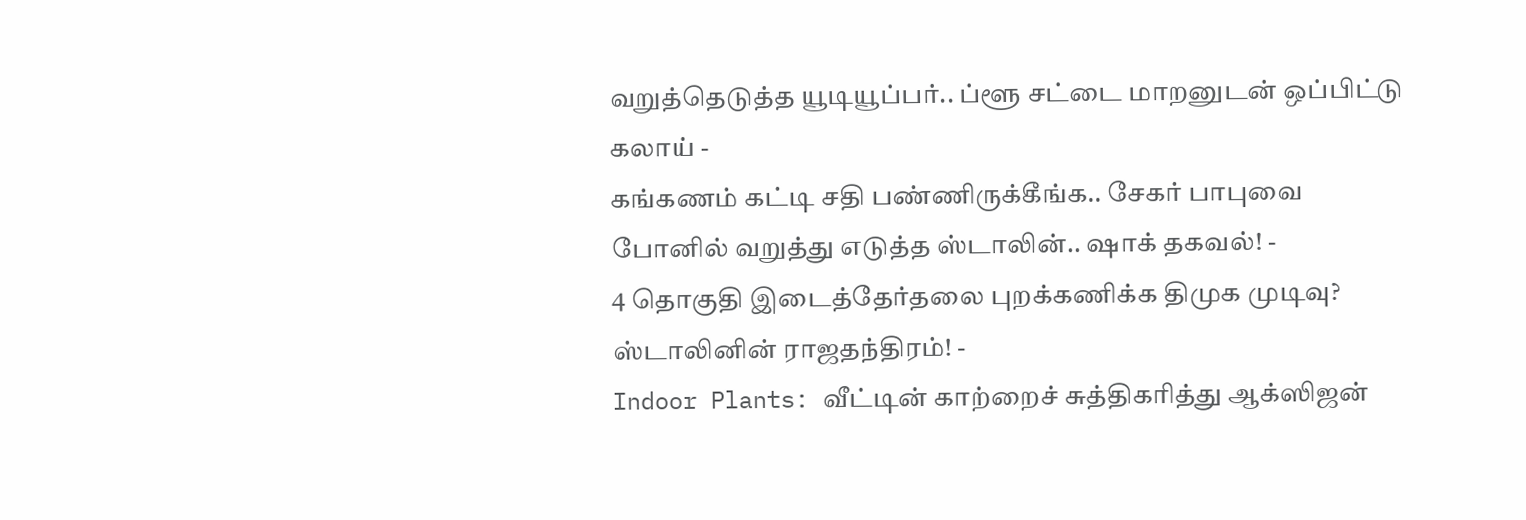வறுத்தெடுத்த யூடியூப்பர்.. ப்ளூ சட்டை மாறனுடன் ஒப்பிட்டு கலாய் -
கங்கணம் கட்டி சதி பண்ணிருக்கீங்க.. சேகர் பாபுவை போனில் வறுத்து எடுத்த ஸ்டாலின்.. ஷாக் தகவல்! -
4 தொகுதி இடைத்தேர்தலை புறக்கணிக்க திமுக முடிவு? ஸ்டாலினின் ராஜதந்திரம்! -
Indoor Plants: வீட்டின் காற்றைச் சுத்திகரித்து ஆக்ஸிஜன்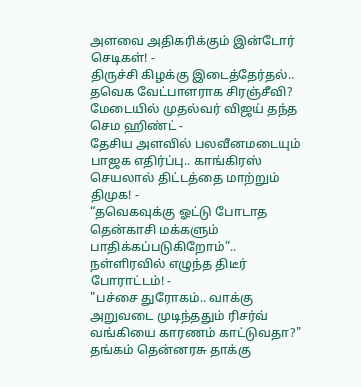அளவை அதிகரிக்கும் இன்டோர் செடிகள்! -
திருச்சி கிழக்கு இடைத்தேர்தல்.. தவெக வேட்பாளராக சிரஞ்சீவி? மேடையில் முதல்வர் விஜய் தந்த செம ஹிண்ட் -
தேசிய அளவில் பலவீனமடையும் பாஜக எதிர்ப்பு.. காங்கிரஸ் செயலால் திட்டத்தை மாற்றும் திமுக! -
“தவெகவுக்கு ஓட்டு போடாத தென்காசி மக்களும் பாதிக்கப்படுகிறோம்”.. நள்ளிரவில் எழுந்த திடீர் போராட்டம்! -
"பச்சை துரோகம்.. வாக்கு அறுவடை முடிந்ததும் ரிசர்வ் வங்கியை காரணம் காட்டுவதா?" தங்கம் தென்னரசு தாக்கு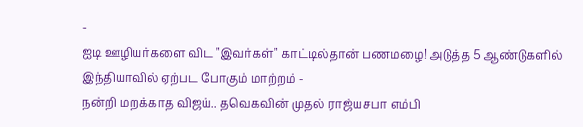-
ஐடி ஊழியர்களை விட "இவர்கள்" காட்டில்தான் பணமழை! அடுத்த 5 ஆண்டுகளில் இந்தியாவில் ஏற்பட போகும் மாற்றம் -
நன்றி மறக்காத விஜய்.. தவெகவின் முதல் ராஜ்யசபா எம்பி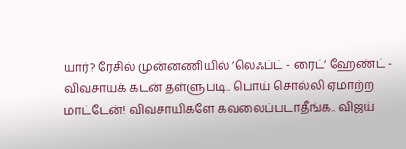யார்? ரேசில் முன்னணியில் ’லெஃப்ட் - ரைட்’ ஹேண்ட் -
விவசாயக் கடன் தள்ளுபடி.. பொய் சொல்லி ஏமாற்ற மாட்டேன்! விவசாயிகளே கவலைப்படாதீங்க.. விஜய்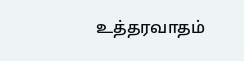உத்தரவாதம்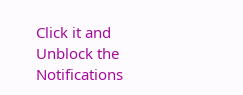Click it and Unblock the Notifications